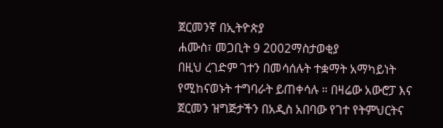ጀርመንኛ በኢትዮጵያ
ሐሙስ፣ መጋቢት 9 2002ማስታወቂያ
በዚህ ረገድም ገተን በመሳሰሉት ተቋማት አማካይነት የሚከናወኑት ተግባራት ይጠቀሳሉ ። በዛሬው አውሮፓ እና ጀርመን ዝግጅታችን በአዲስ አበባው የገተ የትምህርትና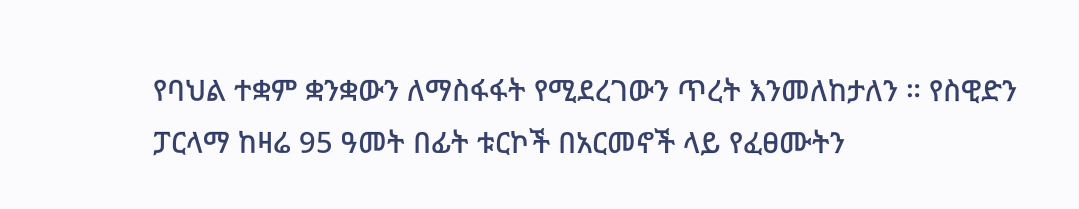የባህል ተቋም ቋንቋውን ለማስፋፋት የሚደረገውን ጥረት እንመለከታለን ። የስዊድን ፓርላማ ከዛሬ 95 ዓመት በፊት ቱርኮች በአርመኖች ላይ የፈፀሙትን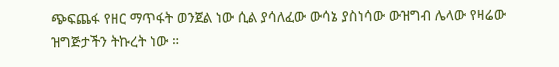ጭፍጨፋ የዘር ማጥፋት ወንጀል ነው ሲል ያሳለፈው ውሳኔ ያስነሳው ውዝግብ ሌላው የዛሬው ዝግጅታችን ትኩረት ነው ።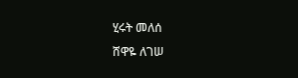ሂሩት መለሰ
ሸዋዬ ለገሠ